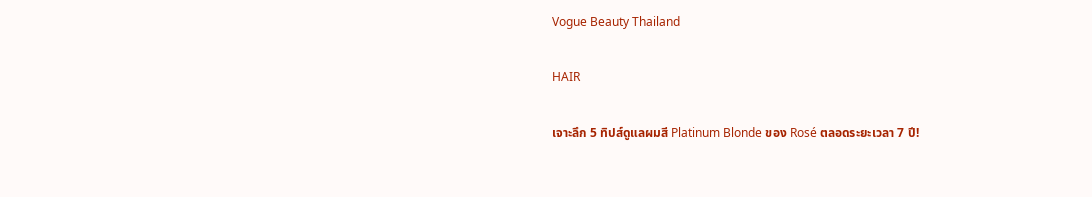Vogue Beauty Thailand

HAIR

เจาะลึก 5 ทิปส์ดูแลผมสี Platinum Blonde ของ Rosé ตลอดระยะเวลา 7 ปี!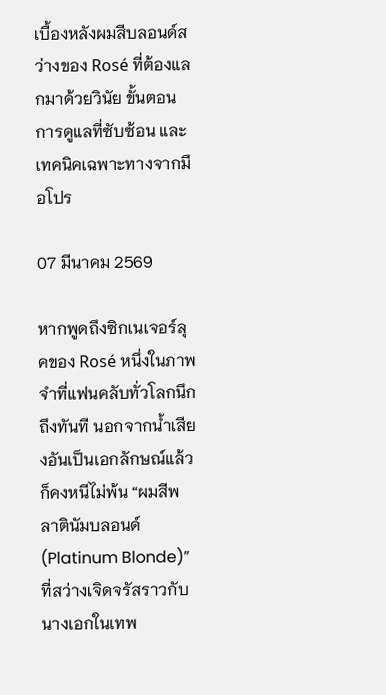เบื้องหลังผมสีบลอนด์สว่างของ Rosé ที่ต้องแลกมาด้วยวินัย ขั้นตอนการดูแลที่ซับซ้อน และเทคนิคเฉพาะทางจากมือโปร

07 มีนาคม 2569

หากพูดถึงซิกเนเจอร์ลุคของ Rosé หนึ่งในภาพจำที่แฟนคลับทั่วโลกนึกถึงทันที นอกจากน้ำเสียงอันเป็นเอกลักษณ์แล้ว ก็คงหนีไม่พ้น “ผมสีพลาตินัมบลอนด์ (Platinum Blonde)” ที่สว่างเจิดจรัสราวกับนางเอกในเทพ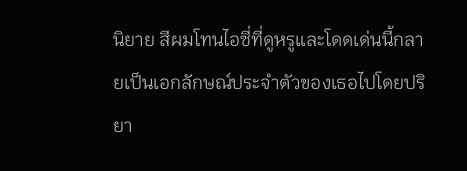นิยาย สีผมโทนไอซี่ที่ดูหรูและโดดเด่นนี้กลายเป็นเอกลักษณ์ประจำตัวของเธอไปโดยปริยา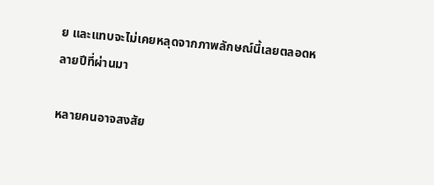ย และแทบจะไม่เคยหลุดจากภาพลักษณ์นี้เลยตลอดหลายปีที่ผ่านมา

หลายคนอาจสงสัย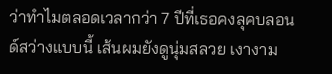ว่าทำไมตลอดเวลากว่า 7 ปีที่เธอคงลุคบลอนด์สว่างแบบนี้ เส้นผมยังดูนุ่มสลวย เงางาม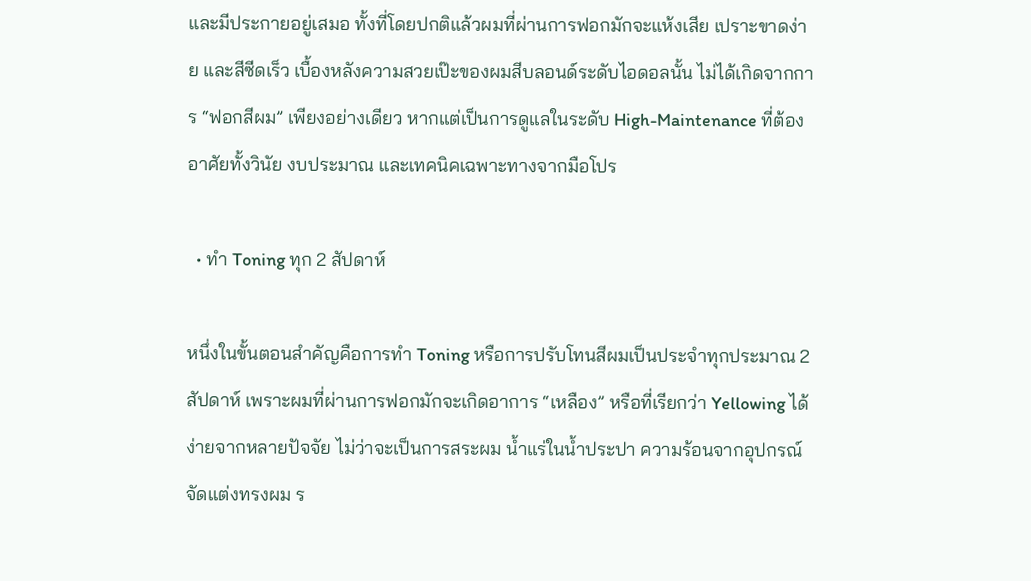และมีประกายอยู่เสมอ ทั้งที่โดยปกติแล้วผมที่ผ่านการฟอกมักจะแห้งเสีย เปราะขาดง่าย และสีซีดเร็ว เบื้องหลังความสวยเป๊ะของผมสีบลอนด์ระดับไอดอลนั้น ไม่ได้เกิดจากการ “ฟอกสีผม” เพียงอย่างเดียว หากแต่เป็นการดูแลในระดับ High-Maintenance ที่ต้องอาศัยทั้งวินัย งบประมาณ และเทคนิคเฉพาะทางจากมือโปร

  • ทำ Toning ทุก 2 สัปดาห์

หนึ่งในขั้นตอนสำคัญคือการทำ Toning หรือการปรับโทนสีผมเป็นประจำทุกประมาณ 2 สัปดาห์ เพราะผมที่ผ่านการฟอกมักจะเกิดอาการ “เหลือง” หรือที่เรียกว่า Yellowing ได้ง่ายจากหลายปัจจัย ไม่ว่าจะเป็นการสระผม น้ำแร่ในน้ำประปา ความร้อนจากอุปกรณ์จัดแต่งทรงผม ร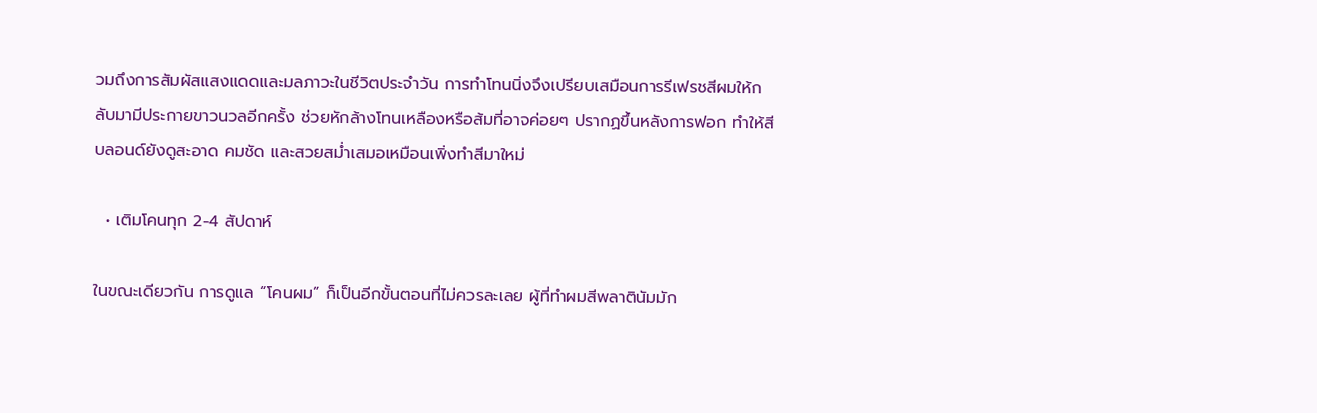วมถึงการสัมผัสแสงแดดและมลภาวะในชีวิตประจำวัน การทำโทนนิ่งจึงเปรียบเสมือนการรีเฟรชสีผมให้กลับมามีประกายขาวนวลอีกครั้ง ช่วยหักล้างโทนเหลืองหรือส้มที่อาจค่อยๆ ปรากฏขึ้นหลังการฟอก ทำให้สีบลอนด์ยังดูสะอาด คมชัด และสวยสม่ำเสมอเหมือนเพิ่งทำสีมาใหม่

  • เติมโคนทุก 2-4 สัปดาห์

ในขณะเดียวกัน การดูแล “โคนผม” ก็เป็นอีกขั้นตอนที่ไม่ควรละเลย ผู้ที่ทำผมสีพลาตินัมมัก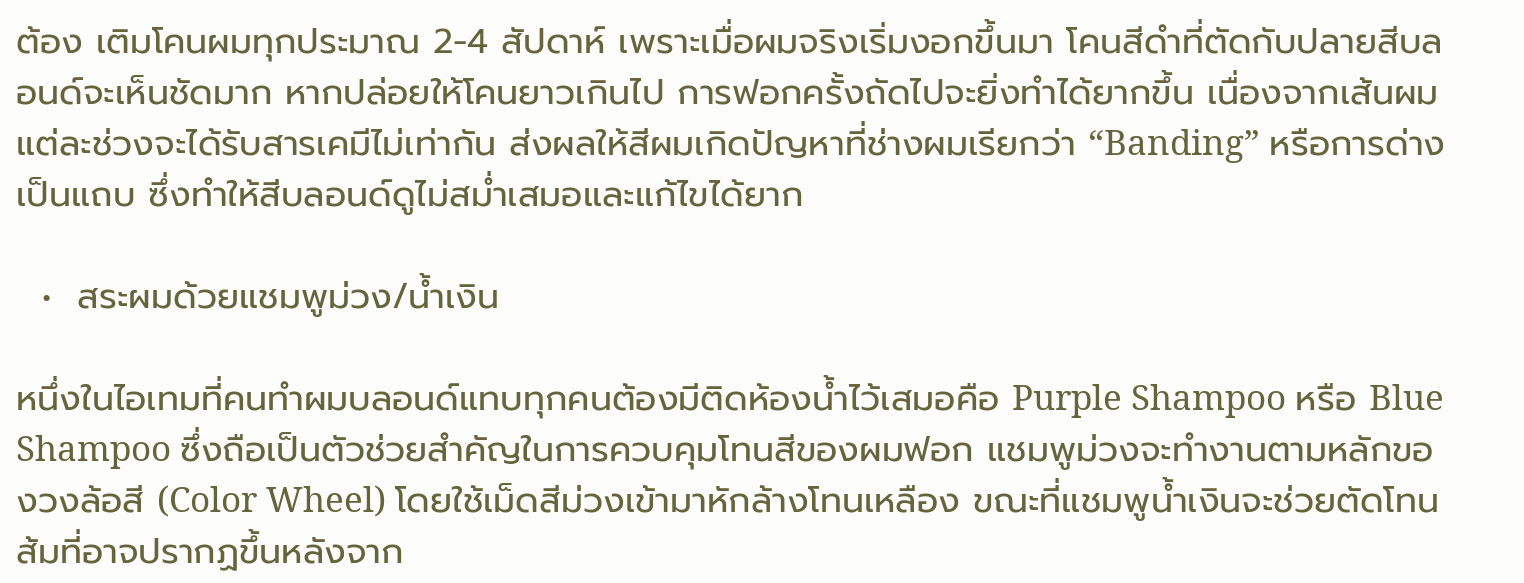ต้อง เติมโคนผมทุกประมาณ 2-4 สัปดาห์ เพราะเมื่อผมจริงเริ่มงอกขึ้นมา โคนสีดำที่ตัดกับปลายสีบลอนด์จะเห็นชัดมาก หากปล่อยให้โคนยาวเกินไป การฟอกครั้งถัดไปจะยิ่งทำได้ยากขึ้น เนื่องจากเส้นผมแต่ละช่วงจะได้รับสารเคมีไม่เท่ากัน ส่งผลให้สีผมเกิดปัญหาที่ช่างผมเรียกว่า “Banding” หรือการด่างเป็นแถบ ซึ่งทำให้สีบลอนด์ดูไม่สม่ำเสมอและแก้ไขได้ยาก

  •  สระผมด้วยแชมพูม่วง/น้ำเงิน

หนึ่งในไอเทมที่คนทำผมบลอนด์แทบทุกคนต้องมีติดห้องน้ำไว้เสมอคือ Purple Shampoo หรือ Blue Shampoo ซึ่งถือเป็นตัวช่วยสำคัญในการควบคุมโทนสีของผมฟอก แชมพูม่วงจะทำงานตามหลักของวงล้อสี (Color Wheel) โดยใช้เม็ดสีม่วงเข้ามาหักล้างโทนเหลือง ขณะที่แชมพูน้ำเงินจะช่วยตัดโทนส้มที่อาจปรากฏขึ้นหลังจาก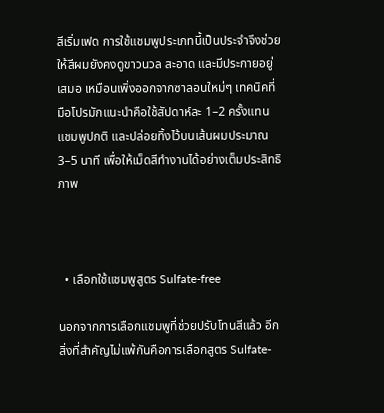สีเริ่มเฟด การใช้แชมพูประเภทนี้เป็นประจำจึงช่วยให้สีผมยังคงดูขาวนวล สะอาด และมีประกายอยู่เสมอ เหมือนเพิ่งออกจากซาลอนใหม่ๆ เทคนิคที่มือโปรมักแนะนำคือใช้สัปดาห์ละ 1–2 ครั้งแทนแชมพูปกติ และปล่อยทิ้งไว้บนเส้นผมประมาณ 3–5 นาที เพื่อให้เม็ดสีทำงานได้อย่างเต็มประสิทธิภาพ



  • เลือกใช้แชมพูสูตร Sulfate-free

นอกจากการเลือกแชมพูที่ช่วยปรับโทนสีแล้ว อีกสิ่งที่สำคัญไม่แพ้กันคือการเลือกสูตร Sulfate-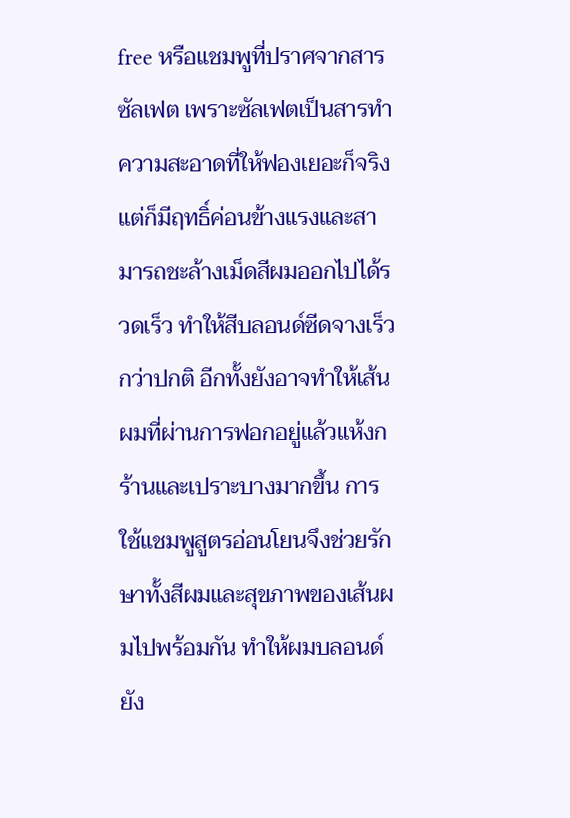free หรือแชมพูที่ปราศจากสารซัลเฟต เพราะซัลเฟตเป็นสารทำความสะอาดที่ให้ฟองเยอะก็จริง แต่ก็มีฤทธิ์ค่อนข้างแรงและสามารถชะล้างเม็ดสีผมออกไปได้รวดเร็ว ทำให้สีบลอนด์ซีดจางเร็วกว่าปกติ อีกทั้งยังอาจทำให้เส้นผมที่ผ่านการฟอกอยู่แล้วแห้งกร้านและเปราะบางมากขึ้น การใช้แชมพูสูตรอ่อนโยนจึงช่วยรักษาทั้งสีผมและสุขภาพของเส้นผมไปพร้อมกัน ทำให้ผมบลอนด์ยัง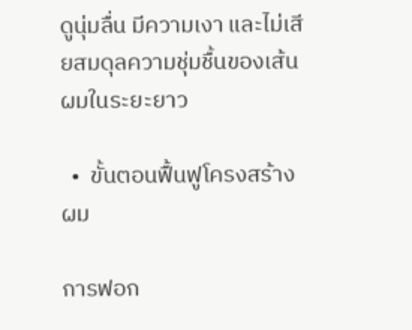ดูนุ่มลื่น มีความเงา และไม่เสียสมดุลความชุ่มชื้นของเส้นผมในระยะยาว

  •  ขั้นตอนฟื้นฟูโครงสร้างผม

การฟอก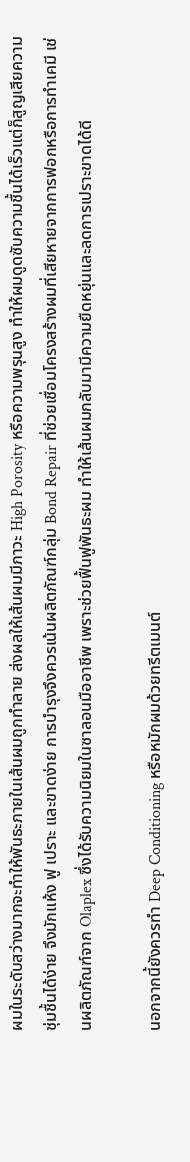ผมในระดับสว่างมากจะทำให้พันธะภายในเส้นผมถูกทำลาย ส่งผลให้เส้นผมมีภาวะ High Porosity หรือความพรุนสูง ทำให้ผมดูดซับความชื้นได้เร็วแต่ก็สูญเสียความชุ่มชื้นได้ง่าย จึงมักแห้ง ฟู เปราะ และขาดง่าย การบำรุงจึงควรเน้นผลิตภัณฑ์กลุ่ม Bond Repair ที่ช่วยเชื่อมโครงสร้างผมที่เสียหายจากการฟอกหรือการทำเคมี เช่นผลิตภัณฑ์จาก Olaplex ซึ่งได้รับความนิยมในซาลอนมืออาชีพ เพราะช่วยฟื้นฟูพันธะผม ทำให้เส้นผมกลับมามีความยืดหยุ่นและลดการเปราะขาดได้ดี

นอกจากนี้ยังควรทำ Deep Conditioning หรือหมักผมด้วยทรีตเมนต์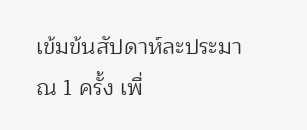เข้มข้นสัปดาห์ละประมาณ 1 ครั้ง เพื่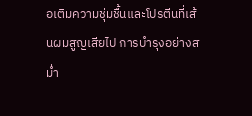อเติมความชุ่มชื้นและโปรตีนที่เส้นผมสูญเสียไป การบำรุงอย่างสม่ำ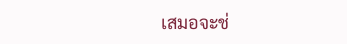เสมอจะช่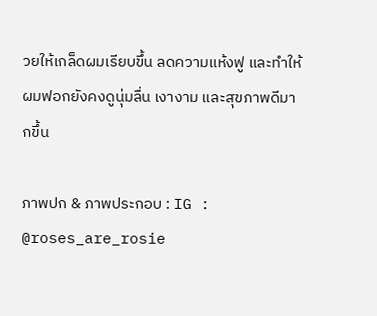วยให้เกล็ดผมเรียบขึ้น ลดความแห้งฟู และทำให้ผมฟอกยังคงดูนุ่มลื่น เงางาม และสุขภาพดีมากขึ้น

ภาพปก & ภาพประกอบ : IG : @roses_are_rosie